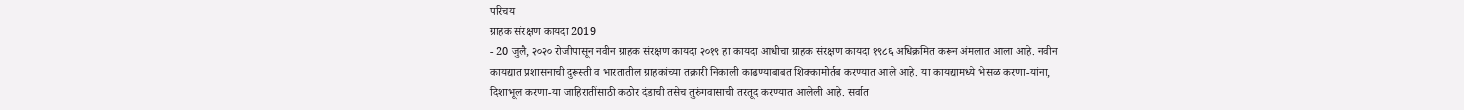परिचय
ग्राहक संरक्षण कायदा 2019
- 20 जुलै, २०२० रोजीपासून नवीन ग्राहक संरक्षण कायदा २०१९ हा कायदा आधीचा ग्राहक संरक्षण कायदा १९८६ अधिक्रमित करून अंमलात आला आहे. नवीन कायद्यात प्रशासनाची दुरूस्ती व भारतातील ग्राहकांच्या तक्रारी निकाली काढण्याबाबत शिक्कामोर्तब करण्यात आले आहे. या कायद्यामध्ये भेसळ करणा-यांना, दिशाभूल करणा-या जाहिरातींसाठी कठोर दंडाची तसेच तुरुंगवासाची तरतूद करण्यात आलेली आहे. सर्वात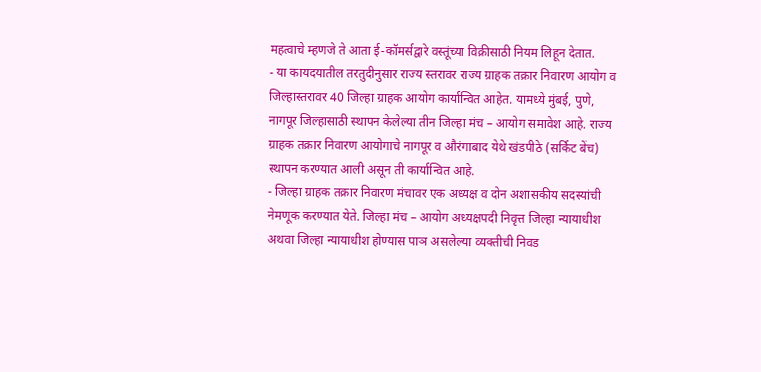महत्वाचे म्हणजे ते आता ई-कॉमर्सद्वारे वस्तूंच्या विक्रीसाठी नियम लिहून देतात.
- या कायदयातील तरतुदीनुसार राज्य स्तरावर राज्य ग्राहक तक्रार निवारण आयोग व जिल्हास्तरावर 40 जिल्हा ग्राहक आयोग कार्यान्वित आहेत. यामध्ये मुंबई, पुणे, नागपूर जिल्हासाठी स्थापन केलेल्या तीन जिल्हा मंच – आयोग समावेश आहे. राज्य ग्राहक तक्रार निवारण आयोगाचे नागपूर व औरंगाबाद येथे खंडपीठे (सर्किट बेंच) स्थापन करण्यात आली असून ती कार्यान्वित आहे.
- जिल्हा ग्राहक तक्रार निवारण मंचावर एक अध्यक्ष व दोन अशासकीय सदस्यांची नेमणूक करण्यात येते. जिल्हा मंच – आयोग अध्यक्षपदी निवृत्त जिल्हा न्यायाधीश अथवा जिल्हा न्यायाधीश होण्यास पाञ असलेल्या व्यक्तीची निवड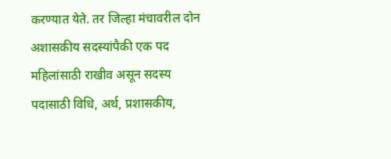करण्यात येते. तर जिल्हा मंचावरील दोन अशासकीय सदस्यांपैकी एक पद महिलांसाठी राखीव असून सदस्य पदासाठी विधि, अर्थ, प्रशासकीय,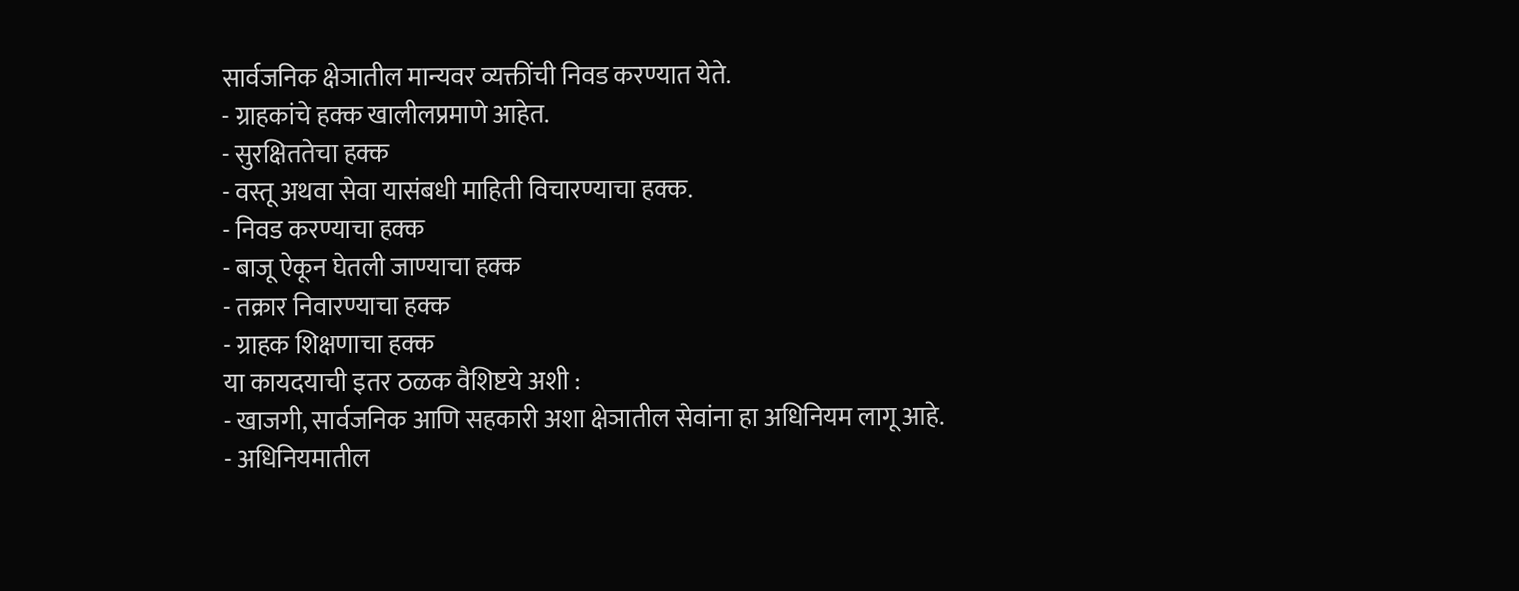सार्वजनिक क्षेञातील मान्यवर व्यक्तींची निवड करण्यात येते.
- ग्राहकांचे हक्क खालीलप्रमाणे आहेत.
- सुरक्षिततेचा हक्क
- वस्तू अथवा सेवा यासंबधी माहिती विचारण्याचा हक्क.
- निवड करण्याचा हक्क
- बाजू ऐकून घेतली जाण्याचा हक्क
- तक्रार निवारण्याचा हक्क
- ग्राहक शिक्षणाचा हक्क
या कायदयाची इतर ठळक वैशिष्टये अशी :
- खाजगी, सार्वजनिक आणि सहकारी अशा क्षेञातील सेवांना हा अधिनियम लागू आहे.
- अधिनियमातील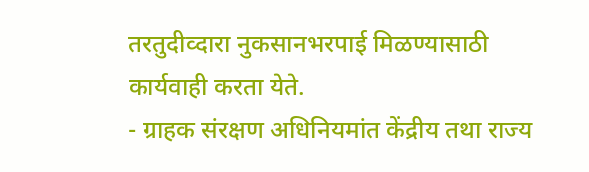तरतुदीव्दारा नुकसानभरपाई मिळण्यासाठी कार्यवाही करता येते.
- ग्राहक संरक्षण अधिनियमांत केंद्रीय तथा राज्य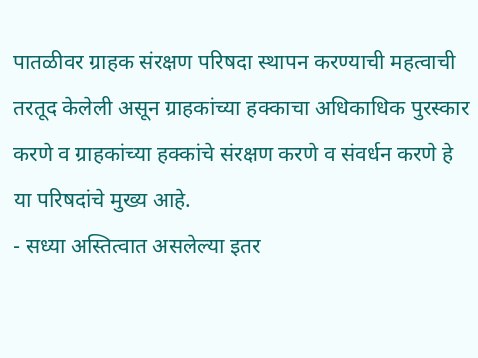पातळीवर ग्राहक संरक्षण परिषदा स्थापन करण्याची महत्वाची तरतूद केलेली असून ग्राहकांच्या हक्काचा अधिकाधिक पुरस्कार करणे व ग्राहकांच्या हक्कांचे संरक्षण करणे व संवर्धन करणे हे या परिषदांचे मुख्य आहे.
- सध्या अस्तित्वात असलेल्या इतर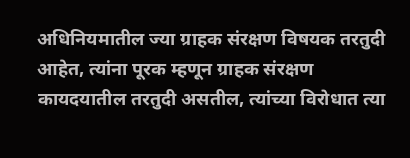अधिनियमातील ज्या ग्राहक संरक्षण विषयक तरतुदी आहेत, त्यांना पूरक म्हणून ग्राहक संरक्षण कायदयातील तरतुदी असतील, त्यांच्या विरोधात त्या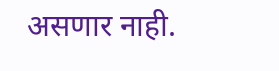असणार नाही.